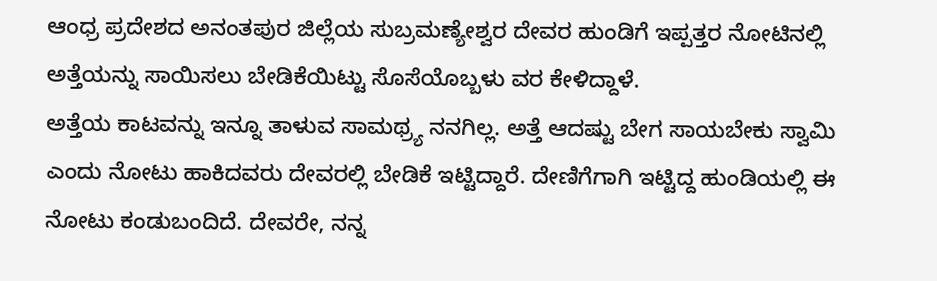ಆಂಧ್ರ ಪ್ರದೇಶದ ಅನಂತಪುರ ಜಿಲ್ಲೆಯ ಸುಬ್ರಮಣ್ಯೇಶ್ವರ ದೇವರ ಹುಂಡಿಗೆ ಇಪ್ಪತ್ತರ ನೋಟಿನಲ್ಲಿ ಅತ್ತೆಯನ್ನು ಸಾಯಿಸಲು ಬೇಡಿಕೆಯಿಟ್ಟು ಸೊಸೆಯೊಬ್ಬಳು ವರ ಕೇಳಿದ್ದಾಳೆ.
ಅತ್ತೆಯ ಕಾಟವನ್ನು ಇನ್ನೂ ತಾಳುವ ಸಾಮಥ್ರ್ಯ ನನಗಿಲ್ಲ. ಅತ್ತೆ ಆದಷ್ಟು ಬೇಗ ಸಾಯಬೇಕು ಸ್ವಾಮಿ ಎಂದು ನೋಟು ಹಾಕಿದವರು ದೇವರಲ್ಲಿ ಬೇಡಿಕೆ ಇಟ್ಟಿದ್ದಾರೆ. ದೇಣಿಗೆಗಾಗಿ ಇಟ್ಟಿದ್ದ ಹುಂಡಿಯಲ್ಲಿ ಈ ನೋಟು ಕಂಡುಬಂದಿದೆ. ದೇವರೇ, ನನ್ನ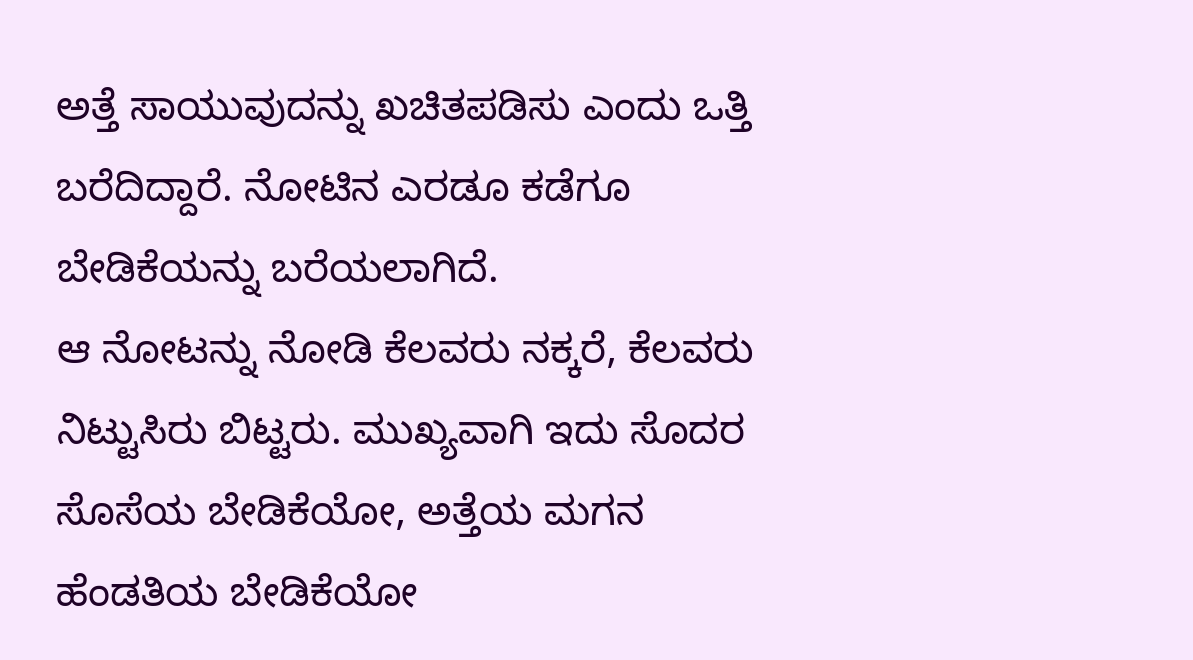ಅತ್ತೆ ಸಾಯುವುದನ್ನು ಖಚಿತಪಡಿಸು ಎಂದು ಒತ್ತಿ ಬರೆದಿದ್ದಾರೆ. ನೋಟಿನ ಎರಡೂ ಕಡೆಗೂ ಬೇಡಿಕೆಯನ್ನು ಬರೆಯಲಾಗಿದೆ.
ಆ ನೋಟನ್ನು ನೋಡಿ ಕೆಲವರು ನಕ್ಕರೆ, ಕೆಲವರು ನಿಟ್ಟುಸಿರು ಬಿಟ್ಟರು. ಮುಖ್ಯವಾಗಿ ಇದು ಸೊದರ ಸೊಸೆಯ ಬೇಡಿಕೆಯೋ, ಅತ್ತೆಯ ಮಗನ ಹೆಂಡತಿಯ ಬೇಡಿಕೆಯೋ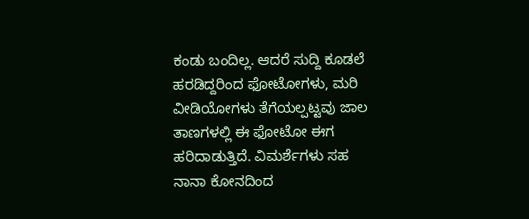ಕಂಡು ಬಂದಿಲ್ಲ. ಆದರೆ ಸುದ್ದಿ ಕೂಡಲೆ ಹರಡಿದ್ದರಿಂದ ಫೋಟೋಗಳು, ಮರಿ ವೀಡಿಯೋಗಳು ತೆಗೆಯಲ್ಪಟ್ಟವು ಜಾಲ ತಾಣಗಳಲ್ಲಿ ಈ ಫೋಟೋ ಈಗ ಹರಿದಾಡುತ್ತಿದೆ. ವಿಮರ್ಶೆಗಳು ಸಹ ನಾನಾ ಕೋನದಿಂದ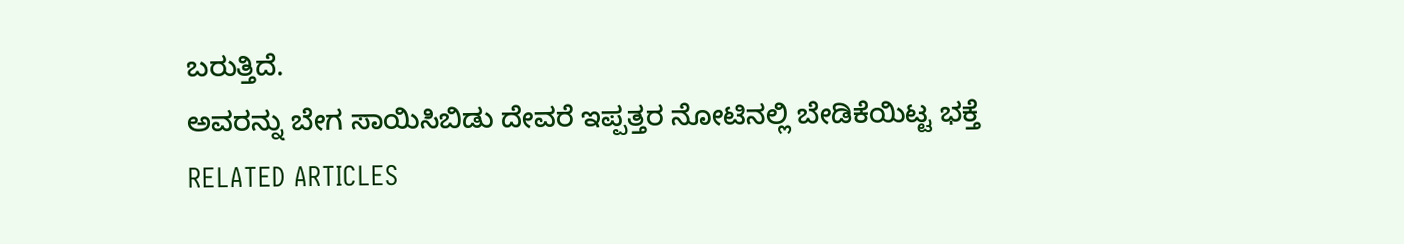ಬರುತ್ತಿದೆ.
ಅವರನ್ನು ಬೇಗ ಸಾಯಿಸಿಬಿಡು ದೇವರೆ ಇಪ್ಪತ್ತರ ನೋಟಿನಲ್ಲಿ ಬೇಡಿಕೆಯಿಟ್ಟ ಭಕ್ತೆ
RELATED ARTICLES